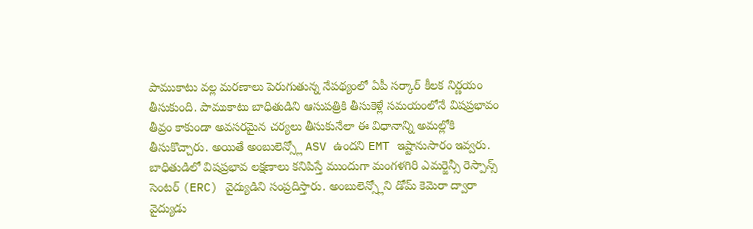పాముకాటు వల్ల మరణాలు పెరుగుతున్న నేపథ్యంలో ఏపీ సర్కార్ కీలక నిర్ణయం తీసుకుంది. పాముకాటు బాధితుడిని ఆసుపత్రికి తీసుకెళ్లే సమయంలోనే విషప్రభావం తీవ్రం కాకుండా అవసరమైన చర్యలు తీసుకునేలా ఈ విధానాన్ని అమల్లోకి తీసుకొచ్చారు. అయితే అంబులెన్స్లో ASV ఉందని EMT ఇష్టానుసారం ఇవ్వరు. బాధితుడిలో విషప్రభావ లక్షణాలు కనిపిస్తే ముందుగా మంగళగిరి ఎమర్జెన్సీ రెస్పాన్స్ సెంటర్ (ERC) వైద్యుడిని సంప్రదిస్తారు. అంబులెన్స్లోని డోమ్ కెమెరా ద్వారా వైద్యుడు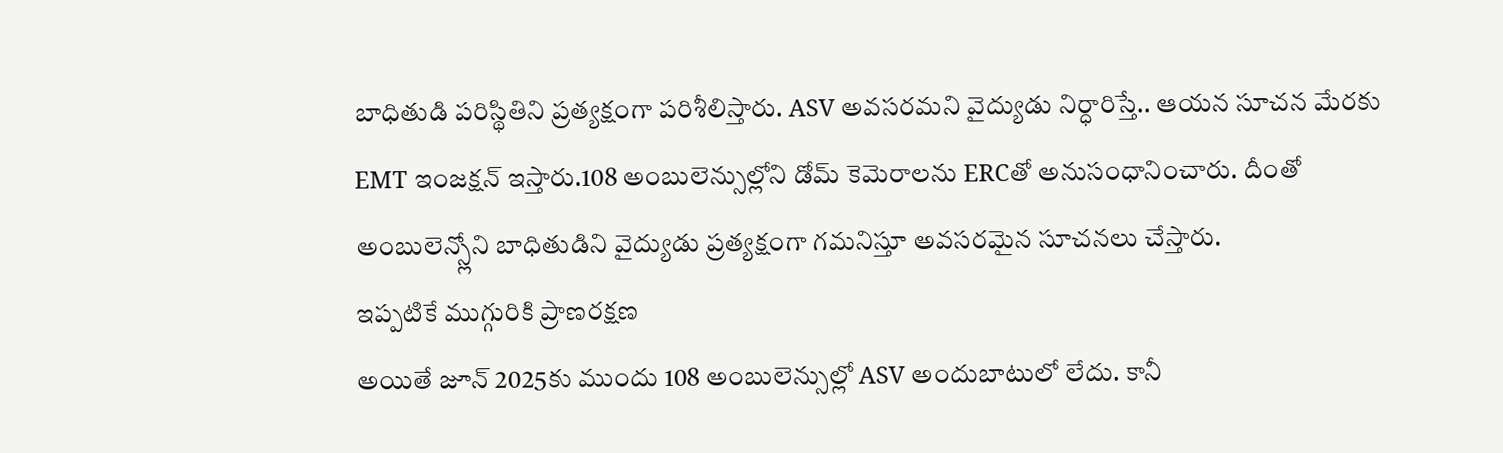బాధితుడి పరిస్థితిని ప్రత్యక్షంగా పరిశీలిస్తారు. ASV అవసరమని వైద్యుడు నిర్ధారిస్తే.. ఆయన సూచన మేరకు EMT ఇంజక్షన్ ఇస్తారు.108 అంబులెన్సుల్లోని డోమ్ కెమెరాలను ERCతో అనుసంధానించారు. దీంతో అంబులెన్స్లోని బాధితుడిని వైద్యుడు ప్రత్యక్షంగా గమనిస్తూ అవసరమైన సూచనలు చేస్తారు.
ఇప్పటికే ముగ్గురికి ప్రాణరక్షణ
అయితే జూన్ 2025కు ముందు 108 అంబులెన్సుల్లో ASV అందుబాటులో లేదు. కానీ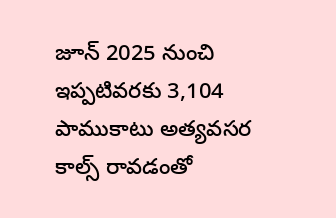జూన్ 2025 నుంచి ఇప్పటివరకు 3,104 పాముకాటు అత్యవసర కాల్స్ రావడంతో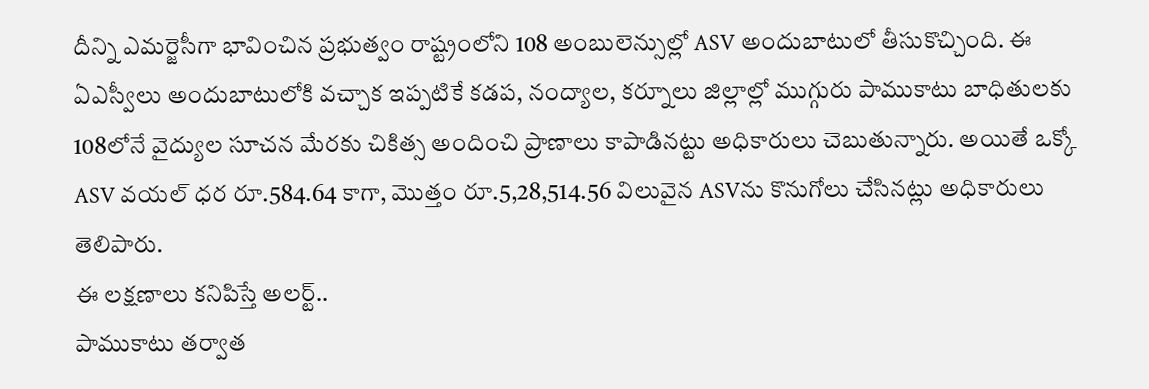దీన్ని ఎమర్జెసీగా భావించిన ప్రభుత్వం రాష్ట్రంలోని 108 అంబులెన్సుల్లో ASV అందుబాటులో తీసుకొచ్చింది. ఈ ఏఎస్వీలు అందుబాటులోకి వచ్చాక ఇప్పటికే కడప, నంద్యాల, కర్నూలు జిల్లాల్లో ముగ్గురు పాముకాటు బాధితులకు 108లోనే వైద్యుల సూచన మేరకు చికిత్స అందించి ప్రాణాలు కాపాడినట్టు అధికారులు చెబుతున్నారు. అయితే ఒక్కో ASV వయల్ ధర రూ.584.64 కాగా, మొత్తం రూ.5,28,514.56 విలువైన ASVను కొనుగోలు చేసినట్లు అధికారులు తెలిపారు.
ఈ లక్షణాలు కనిపిస్తే అలర్ట్..
పాముకాటు తర్వాత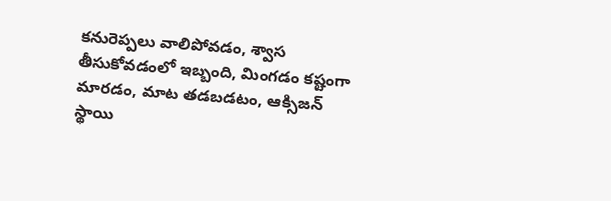కనురెప్పలు వాలిపోవడం, శ్వాస తీసుకోవడంలో ఇబ్బంది, మింగడం కష్టంగా మారడం, మాట తడబడటం, ఆక్సిజన్ స్థాయి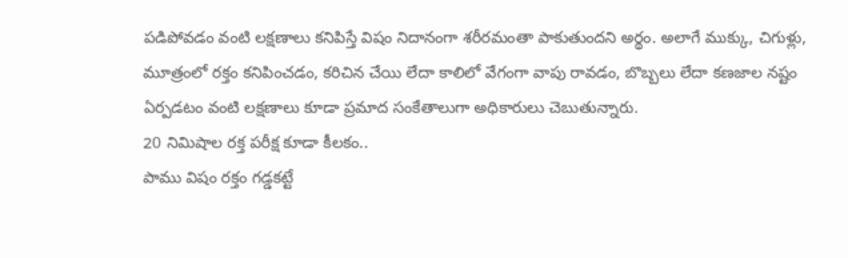పడిపోవడం వంటి లక్షణాలు కనిపిస్తే విషం నిదానంగా శరీరమంతా పాకుతుందని అర్థం. అలాగే ముక్కు, చిగుళ్లు, మూత్రంలో రక్తం కనిపించడం, కరిచిన చేయి లేదా కాలిలో వేగంగా వాపు రావడం, బొబ్బలు లేదా కణజాల నష్టం ఏర్పడటం వంటి లక్షణాలు కూడా ప్రమాద సంకేతాలుగా అధికారులు చెబుతున్నారు.
20 నిమిషాల రక్త పరీక్ష కూడా కీలకం..
పాము విషం రక్తం గడ్డకట్టే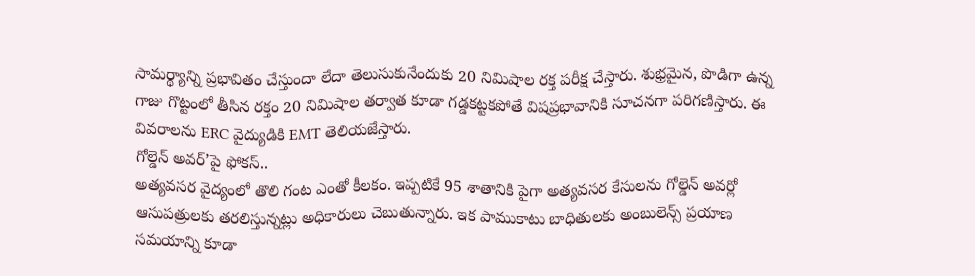సామర్థ్యాన్ని ప్రభావితం చేస్తుందా లేదా తెలుసుకునేందుకు 20 నిమిషాల రక్త పరీక్ష చేస్తారు. శుభ్రమైన, పొడిగా ఉన్న గాజు గొట్టంలో తీసిన రక్తం 20 నిమిషాల తర్వాత కూడా గడ్డకట్టకపోతే విషప్రభావానికి సూచనగా పరిగణిస్తారు. ఈ వివరాలను ERC వైద్యుడికి EMT తెలియజేస్తారు.
గోల్డెన్ అవర్’పై ఫోకస్..
అత్యవసర వైద్యంలో తొలి గంట ఎంతో కీలకం. ఇప్పటికే 95 శాతానికి పైగా అత్యవసర కేసులను గోల్డెన్ అవర్లో ఆసుపత్రులకు తరలిస్తున్నట్లు అధికారులు చెబుతున్నారు. ఇక పాముకాటు బాధితులకు అంబులెన్స్ ప్రయాణ సమయాన్ని కూడా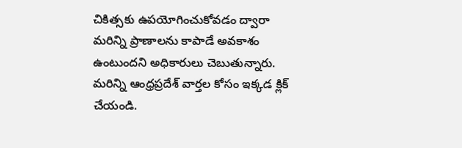చికిత్సకు ఉపయోగించుకోవడం ద్వారా మరిన్ని ప్రాణాలను కాపాడే అవకాశం ఉంటుందని అధికారులు చెబుతున్నారు.
మరిన్ని ఆంధ్రప్రదేశ్ వార్తల కోసం ఇక్కడ క్లిక్ చేయండి.